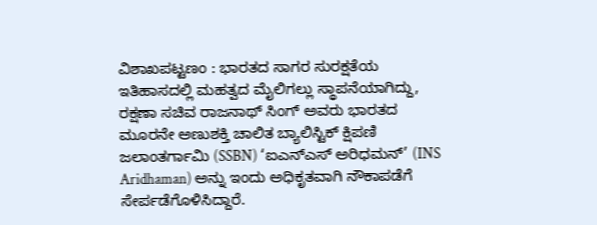ವಿಶಾಖಪಟ್ಟಣಂ : ಭಾರತದ ಸಾಗರ ಸುರಕ್ಷತೆಯ ಇತಿಹಾಸದಲ್ಲಿ ಮಹತ್ವದ ಮೈಲಿಗಲ್ಲು ಸ್ಥಾಪನೆಯಾಗಿದ್ದು, ರಕ್ಷಣಾ ಸಚಿವ ರಾಜನಾಥ್ ಸಿಂಗ್ ಅವರು ಭಾರತದ ಮೂರನೇ ಅಣುಶಕ್ತಿ ಚಾಲಿತ ಬ್ಯಾಲಿಸ್ಟಿಕ್ ಕ್ಷಿಪಣಿ ಜಲಾಂತರ್ಗಾಮಿ (SSBN) ‘ಐಎನ್ಎಸ್ ಅರಿಧಮನ್’ (INS Aridhaman) ಅನ್ನು ಇಂದು ಅಧಿಕೃತವಾಗಿ ನೌಕಾಪಡೆಗೆ ಸೇರ್ಪಡೆಗೊಳಿಸಿದ್ದಾರೆ.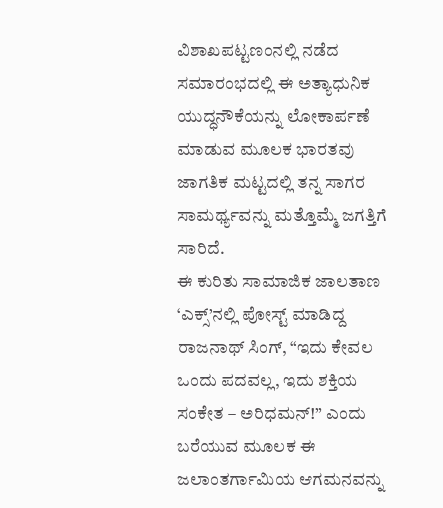ವಿಶಾಖಪಟ್ಟಣಂನಲ್ಲಿ ನಡೆದ ಸಮಾರಂಭದಲ್ಲಿ ಈ ಅತ್ಯಾಧುನಿಕ ಯುದ್ಧನೌಕೆಯನ್ನು ಲೋಕಾರ್ಪಣೆ ಮಾಡುವ ಮೂಲಕ ಭಾರತವು ಜಾಗತಿಕ ಮಟ್ಟದಲ್ಲಿ ತನ್ನ ಸಾಗರ ಸಾಮರ್ಥ್ಯವನ್ನು ಮತ್ತೊಮ್ಮೆ ಜಗತ್ತಿಗೆ ಸಾರಿದೆ.
ಈ ಕುರಿತು ಸಾಮಾಜಿಕ ಜಾಲತಾಣ ‘ಎಕ್ಸ್’ನಲ್ಲಿ ಪೋಸ್ಟ್ ಮಾಡಿದ್ದ ರಾಜನಾಥ್ ಸಿಂಗ್, “ಇದು ಕೇವಲ ಒಂದು ಪದವಲ್ಲ, ಇದು ಶಕ್ತಿಯ ಸಂಕೇತ – ಅರಿಧಮನ್!” ಎಂದು ಬರೆಯುವ ಮೂಲಕ ಈ ಜಲಾಂತರ್ಗಾಮಿಯ ಆಗಮನವನ್ನು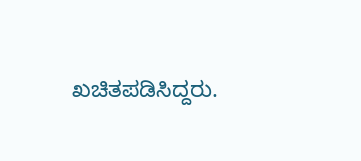ಖಚಿತಪಡಿಸಿದ್ದರು.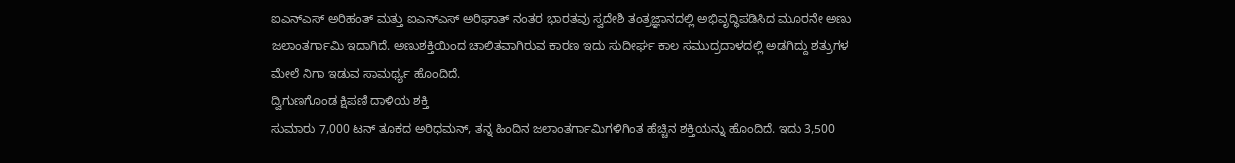ಐಎನ್ಎಸ್ ಅರಿಹಂತ್ ಮತ್ತು ಐಎನ್ಎಸ್ ಅರಿಘಾತ್ ನಂತರ ಭಾರತವು ಸ್ವದೇಶಿ ತಂತ್ರಜ್ಞಾನದಲ್ಲಿ ಅಭಿವೃದ್ಧಿಪಡಿಸಿದ ಮೂರನೇ ಅಣು ಜಲಾಂತರ್ಗಾಮಿ ಇದಾಗಿದೆ. ಅಣುಶಕ್ತಿಯಿಂದ ಚಾಲಿತವಾಗಿರುವ ಕಾರಣ ಇದು ಸುದೀರ್ಘ ಕಾಲ ಸಮುದ್ರದಾಳದಲ್ಲಿ ಅಡಗಿದ್ದು ಶತ್ರುಗಳ ಮೇಲೆ ನಿಗಾ ಇಡುವ ಸಾಮರ್ಥ್ಯ ಹೊಂದಿದೆ.
ದ್ವಿಗುಣಗೊಂಡ ಕ್ಷಿಪಣಿ ದಾಳಿಯ ಶಕ್ತಿ
ಸುಮಾರು 7,000 ಟನ್ ತೂಕದ ಅರಿಧಮನ್, ತನ್ನ ಹಿಂದಿನ ಜಲಾಂತರ್ಗಾಮಿಗಳಿಗಿಂತ ಹೆಚ್ಚಿನ ಶಕ್ತಿಯನ್ನು ಹೊಂದಿದೆ. ಇದು 3,500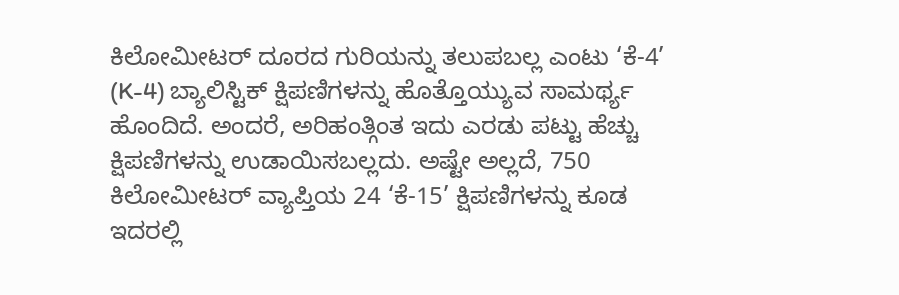ಕಿಲೋಮೀಟರ್ ದೂರದ ಗುರಿಯನ್ನು ತಲುಪಬಲ್ಲ ಎಂಟು ‘ಕೆ-4’ (K-4) ಬ್ಯಾಲಿಸ್ಟಿಕ್ ಕ್ಷಿಪಣಿಗಳನ್ನು ಹೊತ್ತೊಯ್ಯುವ ಸಾಮರ್ಥ್ಯ ಹೊಂದಿದೆ. ಅಂದರೆ, ಅರಿಹಂತ್ಗಿಂತ ಇದು ಎರಡು ಪಟ್ಟು ಹೆಚ್ಚು ಕ್ಷಿಪಣಿಗಳನ್ನು ಉಡಾಯಿಸಬಲ್ಲದು. ಅಷ್ಟೇ ಅಲ್ಲದೆ, 750 ಕಿಲೋಮೀಟರ್ ವ್ಯಾಪ್ತಿಯ 24 ‘ಕೆ-15’ ಕ್ಷಿಪಣಿಗಳನ್ನು ಕೂಡ ಇದರಲ್ಲಿ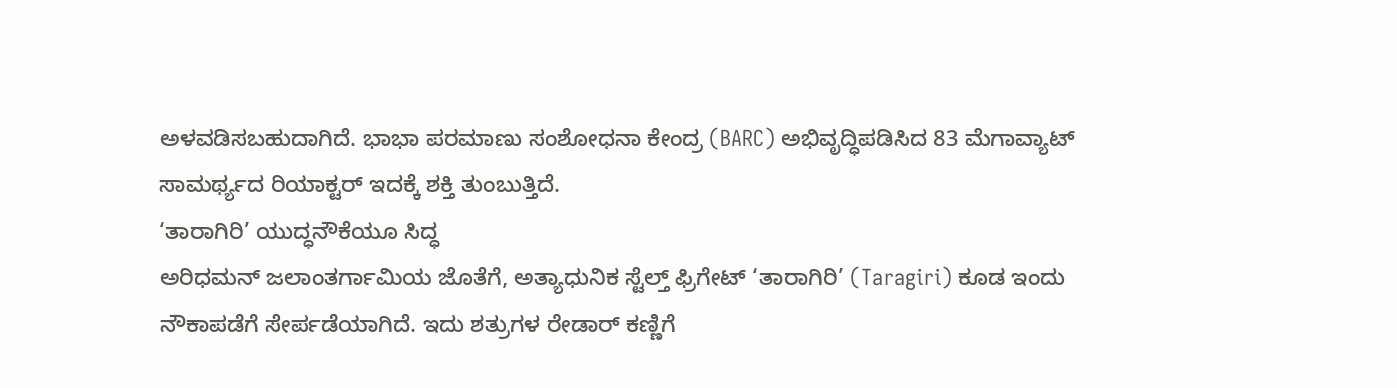ಅಳವಡಿಸಬಹುದಾಗಿದೆ. ಭಾಭಾ ಪರಮಾಣು ಸಂಶೋಧನಾ ಕೇಂದ್ರ (BARC) ಅಭಿವೃದ್ಧಿಪಡಿಸಿದ 83 ಮೆಗಾವ್ಯಾಟ್ ಸಾಮರ್ಥ್ಯದ ರಿಯಾಕ್ಟರ್ ಇದಕ್ಕೆ ಶಕ್ತಿ ತುಂಬುತ್ತಿದೆ.
‘ತಾರಾಗಿರಿ’ ಯುದ್ಧನೌಕೆಯೂ ಸಿದ್ಧ
ಅರಿಧಮನ್ ಜಲಾಂತರ್ಗಾಮಿಯ ಜೊತೆಗೆ, ಅತ್ಯಾಧುನಿಕ ಸ್ಟೆಲ್ತ್ ಫ್ರಿಗೇಟ್ ‘ತಾರಾಗಿರಿ’ (Taragiri) ಕೂಡ ಇಂದು ನೌಕಾಪಡೆಗೆ ಸೇರ್ಪಡೆಯಾಗಿದೆ. ಇದು ಶತ್ರುಗಳ ರೇಡಾರ್ ಕಣ್ಣಿಗೆ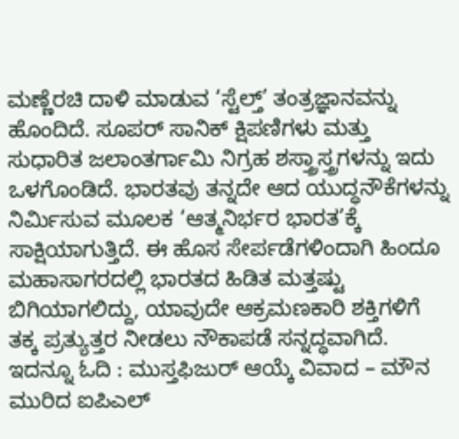ಮಣ್ಣೆರಚಿ ದಾಳಿ ಮಾಡುವ ‘ಸ್ಟೆಲ್ತ್’ ತಂತ್ರಜ್ಞಾನವನ್ನು ಹೊಂದಿದೆ. ಸೂಪರ್ ಸಾನಿಕ್ ಕ್ಷಿಪಣಿಗಳು ಮತ್ತು ಸುಧಾರಿತ ಜಲಾಂತರ್ಗಾಮಿ ನಿಗ್ರಹ ಶಸ್ತ್ರಾಸ್ತ್ರಗಳನ್ನು ಇದು ಒಳಗೊಂಡಿದೆ. ಭಾರತವು ತನ್ನದೇ ಆದ ಯುದ್ಧನೌಕೆಗಳನ್ನು ನಿರ್ಮಿಸುವ ಮೂಲಕ ‘ಆತ್ಮನಿರ್ಭರ ಭಾರತ’ಕ್ಕೆ ಸಾಕ್ಷಿಯಾಗುತ್ತಿದೆ. ಈ ಹೊಸ ಸೇರ್ಪಡೆಗಳಿಂದಾಗಿ ಹಿಂದೂ ಮಹಾಸಾಗರದಲ್ಲಿ ಭಾರತದ ಹಿಡಿತ ಮತ್ತಷ್ಟು ಬಿಗಿಯಾಗಲಿದ್ದು, ಯಾವುದೇ ಆಕ್ರಮಣಕಾರಿ ಶಕ್ತಿಗಳಿಗೆ ತಕ್ಕ ಪ್ರತ್ಯುತ್ತರ ನೀಡಲು ನೌಕಾಪಡೆ ಸನ್ನದ್ಧವಾಗಿದೆ.
ಇದನ್ನೂ ಓದಿ : ಮುಸ್ತಫಿಜುರ್ ಆಯ್ಕೆ ವಿವಾದ – ಮೌನ ಮುರಿದ ಐಪಿಎಲ್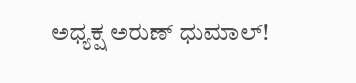ಅಧ್ಯಕ್ಷ ಅರುಣ್ ಧುಮಾಲ್!